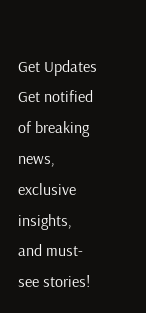Get Updates
Get notified of breaking news, exclusive insights, and must-see stories!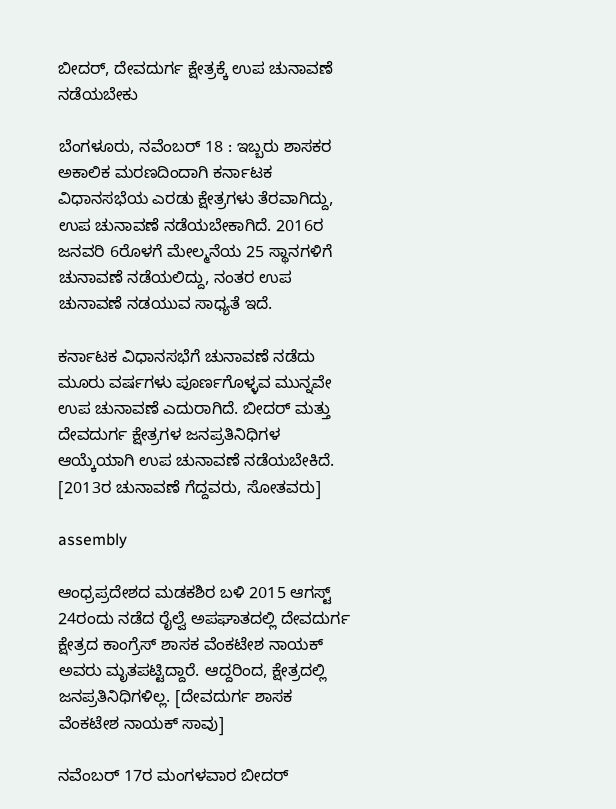ಬೀದರ್, ದೇವದುರ್ಗ ಕ್ಷೇತ್ರಕ್ಕೆ ಉಪ ಚುನಾವಣೆ ನಡೆಯಬೇಕು

ಬೆಂಗಳೂರು, ನವೆಂಬರ್ 18 : ಇಬ್ಬರು ಶಾಸಕರ ಅಕಾಲಿಕ ಮರಣದಿಂದಾಗಿ ಕರ್ನಾಟಕ ವಿಧಾನಸಭೆಯ ಎರಡು ಕ್ಷೇತ್ರಗಳು ತೆರವಾಗಿದ್ದು, ಉಪ ಚುನಾವಣೆ ನಡೆಯಬೇಕಾಗಿದೆ. 2016ರ ಜನವರಿ 6ರೊಳಗೆ ಮೇಲ್ಮನೆಯ 25 ಸ್ಥಾನಗಳಿಗೆ ಚುನಾವಣೆ ನಡೆಯಲಿದ್ದು, ನಂತರ ಉಪ ಚುನಾವಣೆ ನಡಯುವ ಸಾಧ್ಯತೆ ಇದೆ.

ಕರ್ನಾಟಕ ವಿಧಾನಸಭೆಗೆ ಚುನಾವಣೆ ನಡೆದು ಮೂರು ವರ್ಷಗಳು ಪೂರ್ಣಗೊಳ್ಳವ ಮುನ್ನವೇ ಉಪ ಚುನಾವಣೆ ಎದುರಾಗಿದೆ. ಬೀದರ್ ಮತ್ತು ದೇವದುರ್ಗ ಕ್ಷೇತ್ರಗಳ ಜನಪ್ರತಿನಿಧಿಗಳ ಆಯ್ಕೆಯಾಗಿ ಉಪ ಚುನಾವಣೆ ನಡೆಯಬೇಕಿದೆ. [2013ರ ಚುನಾವಣೆ ಗೆದ್ದವರು, ಸೋತವರು]

assembly

ಆಂಧ್ರಪ್ರದೇಶದ ಮಡಕಶಿರ ಬಳಿ 2015 ಆಗಸ್ಟ್ 24ರಂದು ನಡೆದ ರೈಲ್ವೆ ಅಪಘಾತದಲ್ಲಿ ದೇವದುರ್ಗ ಕ್ಷೇತ್ರದ ಕಾಂಗ್ರೆಸ್ ಶಾಸಕ ವೆಂಕಟೇಶ ನಾಯಕ್ ಅವರು ಮೃತಪಟ್ಟಿದ್ದಾರೆ. ಆದ್ದರಿಂದ, ಕ್ಷೇತ್ರದಲ್ಲಿ ಜನಪ್ರತಿನಿಧಿಗಳಿಲ್ಲ. [ದೇವದುರ್ಗ ಶಾಸಕ ವೆಂಕಟೇಶ ನಾಯಕ್ ಸಾವು]

ನವೆಂಬರ್ 17ರ ಮಂಗಳವಾರ ಬೀದರ್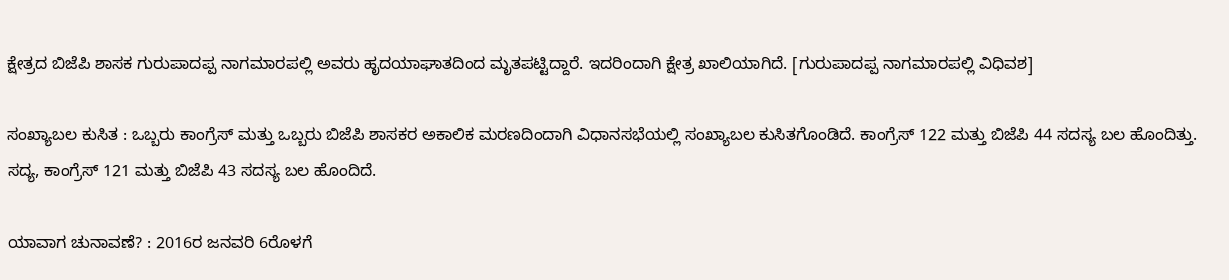ಕ್ಷೇತ್ರದ ಬಿಜೆಪಿ ಶಾಸಕ ಗುರುಪಾದಪ್ಪ ನಾಗಮಾರಪಲ್ಲಿ ಅವರು ಹೃದಯಾಘಾತದಿಂದ ಮೃತಪಟ್ಟಿದ್ದಾರೆ. ಇದರಿಂದಾಗಿ ಕ್ಷೇತ್ರ ಖಾಲಿಯಾಗಿದೆ. [ಗುರುಪಾದಪ್ಪ ನಾಗಮಾರಪಲ್ಲಿ ವಿಧಿವಶ]

ಸಂಖ್ಯಾಬಲ ಕುಸಿತ : ಒಬ್ಬರು ಕಾಂಗ್ರೆಸ್ ಮತ್ತು ಒಬ್ಬರು ಬಿಜೆಪಿ ಶಾಸಕರ ಅಕಾಲಿಕ ಮರಣದಿಂದಾಗಿ ವಿಧಾನಸಭೆಯಲ್ಲಿ ಸಂಖ್ಯಾಬಲ ಕುಸಿತಗೊಂಡಿದೆ. ಕಾಂಗ್ರೆಸ್ 122 ಮತ್ತು ಬಿಜೆಪಿ 44 ಸದಸ್ಯ ಬಲ ಹೊಂದಿತ್ತು. ಸದ್ಯ, ಕಾಂಗ್ರೆಸ್ 121 ಮತ್ತು ಬಿಜೆಪಿ 43 ಸದಸ್ಯ ಬಲ ಹೊಂದಿದೆ.

ಯಾವಾಗ ಚುನಾವಣೆ? : 2016ರ ಜನವರಿ 6ರೊಳಗೆ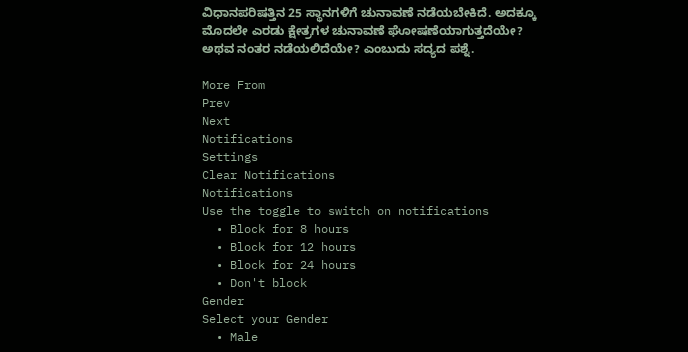ವಿಧಾನಪರಿಷತ್ತಿನ 25 ಸ್ಥಾನಗಳಿಗೆ ಚುನಾವಣೆ ನಡೆಯಬೇಕಿದೆ. ಅದಕ್ಕೂ ಮೊದಲೇ ಎರಡು ಕ್ಷೇತ್ರಗಳ ಚುನಾವಣೆ ಘೋಷಣೆಯಾಗುತ್ತದೆಯೇ? ಅಥವ ನಂತರ ನಡೆಯಲಿದೆಯೇ? ಎಂಬುದು ಸದ್ಯದ ಪಶ್ನೆ.

More From
Prev
Next
Notifications
Settings
Clear Notifications
Notifications
Use the toggle to switch on notifications
  • Block for 8 hours
  • Block for 12 hours
  • Block for 24 hours
  • Don't block
Gender
Select your Gender
  • Male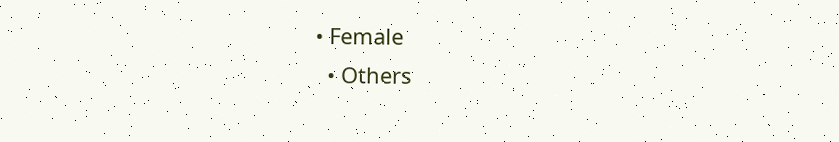• Female
  • Others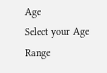Age
Select your Age Range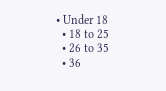• Under 18
  • 18 to 25
  • 26 to 35
  • 36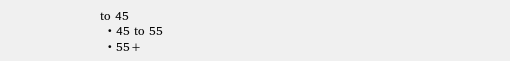to 45
  • 45 to 55
  • 55+